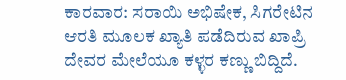ಕಾರವಾರ: ಸರಾಯಿ ಅಭಿಷೇಕ, ಸಿಗರೇಟಿನ ಆರತಿ ಮೂಲಕ ಖ್ಯಾತಿ ಪಡೆದಿರುವ ಖಾಪ್ರಿ ದೇವರ ಮೇಲೆಯೂ ಕಳ್ಳರ ಕಣ್ಣು ಬಿದ್ದಿದೆ.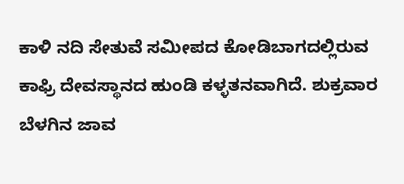ಕಾಳಿ ನದಿ ಸೇತುವೆ ಸಮೀಪದ ಕೋಡಿಬಾಗದಲ್ಲಿರುವ ಕಾಫ್ರಿ ದೇವಸ್ಥಾನದ ಹುಂಡಿ ಕಳ್ಳತನವಾಗಿದೆ. ಶುಕ್ರವಾರ ಬೆಳಗಿನ ಜಾವ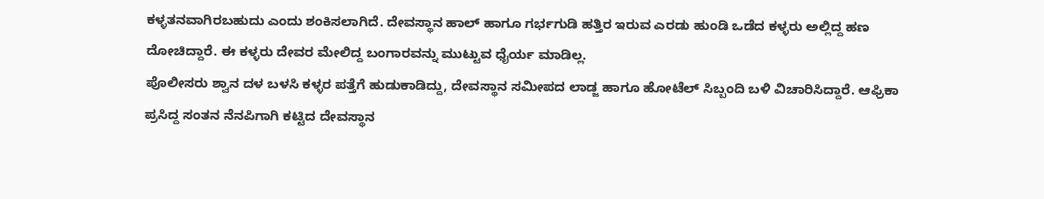ಕಳ್ಳತನವಾಗಿರಬಹುದು ಎಂದು ಶಂಕಿಸಲಾಗಿದೆ. ದೇವಸ್ಥಾನ ಹಾಲ್ ಹಾಗೂ ಗರ್ಭಗುಡಿ ಹತ್ತಿರ ಇರುವ ಎರಡು ಹುಂಡಿ ಒಡೆದ ಕಳ್ಳರು ಅಲ್ಲಿದ್ದ ಹಣ ದೋಚಿದ್ದಾರೆ. ಈ ಕಳ್ಳರು ದೇವರ ಮೇಲಿದ್ದ ಬಂಗಾರವನ್ನು ಮುಟ್ಟುವ ಧೈರ್ಯ ಮಾಡಿಲ್ಲ.
ಪೊಲೀಸರು ಶ್ವಾನ ದಳ ಬಳಸಿ ಕಳ್ಳರ ಪತ್ತೆಗೆ ಹುಡುಕಾಡಿದ್ದು, ದೇವಸ್ಥಾನ ಸಮೀಪದ ಲಾಡ್ಜ ಹಾಗೂ ಹೋಟೆಲ್ ಸಿಬ್ಬಂದಿ ಬಳಿ ವಿಚಾರಿಸಿದ್ದಾರೆ. ಆಫ್ರಿಕಾ ಪ್ರಸಿದ್ದ ಸಂತನ ನೆನಪಿಗಾಗಿ ಕಟ್ಟಿದ ದೇವಸ್ಥಾನ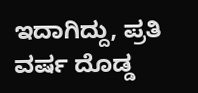ಇದಾಗಿದ್ದು, ಪ್ರತಿ ವರ್ಷ ದೊಡ್ಡ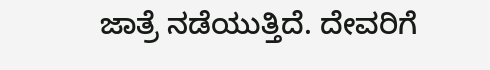ಜಾತ್ರೆ ನಡೆಯುತ್ತಿದೆ. ದೇವರಿಗೆ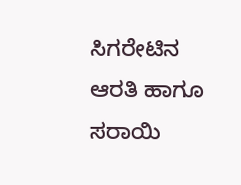ಸಿಗರೇಟಿನ ಆರತಿ ಹಾಗೂ ಸರಾಯಿ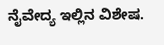ನೈವೇದ್ಯ ಇಲ್ಲಿನ ವಿಶೇಷ.